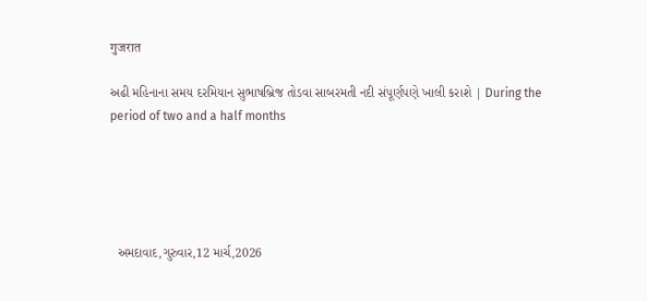गुजरात

અઢી મહિનાના સમય દરમિયાન સુભાષબ્રિજ તોડવા સાબરમતી નદી સંપૂર્ણપણે ખાલી કરાશે | During the period of two and a half months





  અમદાવાદ,ગુરુવાર,12 માર્ચ,2026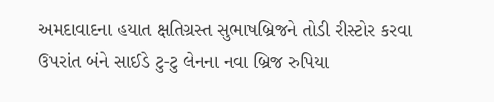અમદાવાદના હયાત ક્ષતિગ્રસ્ત સુભાષબ્રિજને તોડી રીસ્ટોર કરવા
ઉપરાંત બંને સાઈડે ટુ-ટુ લેનના નવા બ્રિજ રુપિયા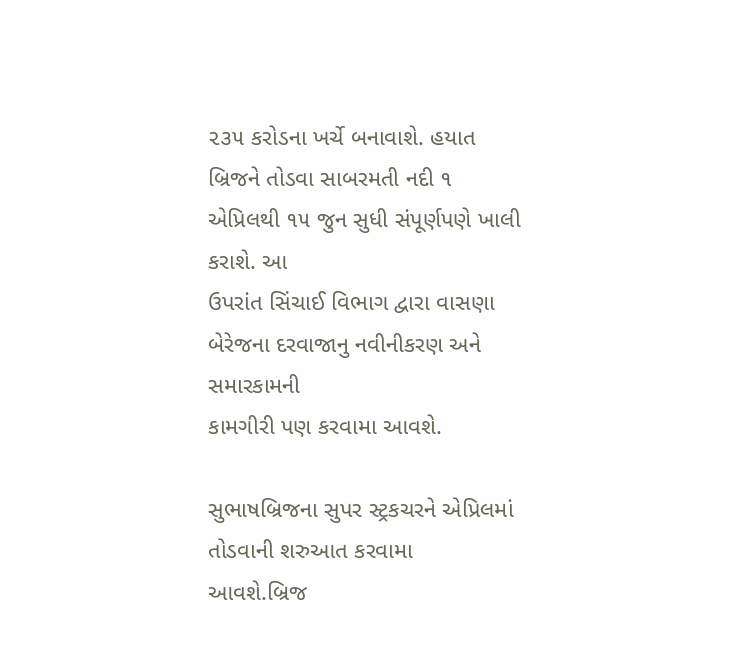૨૩૫ કરોડના ખર્ચે બનાવાશે. હયાત
બ્રિજને તોડવા સાબરમતી નદી ૧ એપ્રિલથી ૧૫ જુન સુધી સંપૂર્ણપણે ખાલી કરાશે. આ
ઉપરાંત સિંચાઈ વિભાગ દ્વારા વાસણા બેરેજના દરવાજાનુ નવીનીકરણ અને સમારકામની
કામગીરી પણ કરવામા આવશે.

સુભાષબ્રિજના સુપર સ્ટ્રકચરને એપ્રિલમાં તોડવાની શરુઆત કરવામા
આવશે.બ્રિજ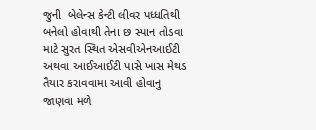જુની  બેલેન્સ કેન્ટી લીવર પધ્ધતિથી
બનેલો હોવાથી તેના છ સ્પાન તોડવા માટે સુરત સ્થિત એસવીએનઆઈટી  અથવા આઈઆઈટી પાસે ખાસ મેથડ તૈયાર કરાવવામા આવી હોવાનુ
જાણવા મળે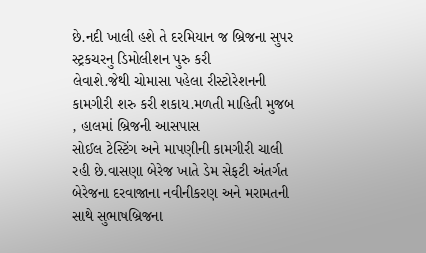છે.નદી ખાલી હશે તે દરમિયાન જ બ્રિજના સુપર સ્ટ્રકચરનુ ડિમોલીશન પુરુ કરી
લેવાશે.જેથી ચોમાસા પહેલા રીસ્ટોરેશનની કામગીરી શરુ કરી શકાય.મળતી માહિતી મુજબ
, હાલમાં બ્રિજની આસપાસ
સોઈલ ટેસ્ટિંગ અને માપણીની કામગીરી ચાલી રહી છે.વાસણા બેરેજ ખાતે ડેમ સેફટી અંતર્ગત
બેરેજના દરવાજાના નવીનીકરણ અને મરામતની સાથે સુભાષબ્રિજના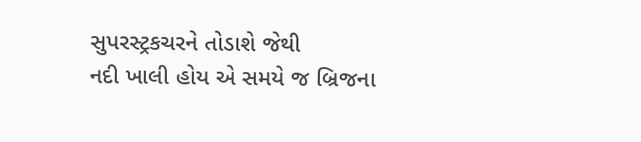સુપરસ્ટ્રકચરને તોડાશે જેથી
નદી ખાલી હોય એ સમયે જ બ્રિજના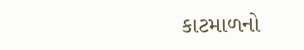કાટમાળનો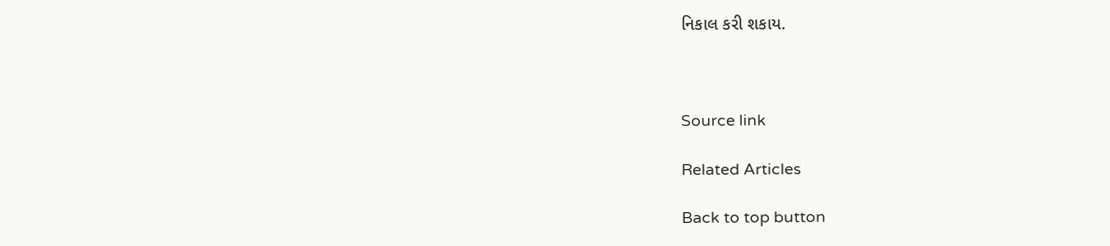નિકાલ કરી શકાય.



Source link

Related Articles

Back to top button